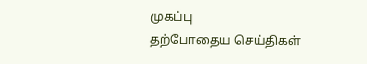முகப்பு
தற்போதைய செய்திகள்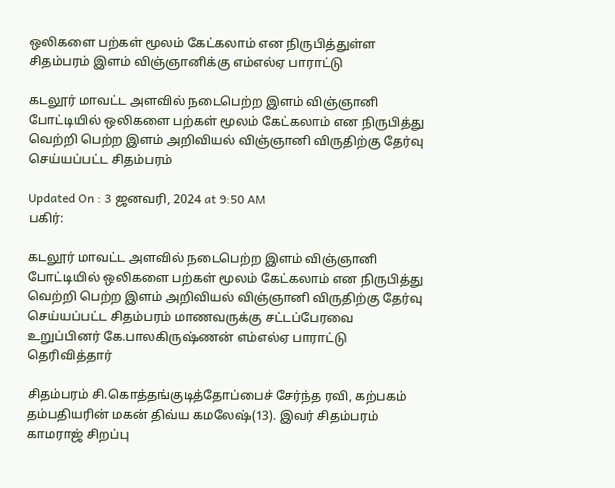ஒலிகளை பற்கள் மூலம் கேட்கலாம் என நிருபித்துள்ள சிதம்பரம் இளம் விஞ்ஞானிக்கு எம்எல்ஏ பாராட்டு

கடலூர் மாவட்ட அளவில் நடைபெற்ற இளம் விஞ்ஞானி போட்டியில் ஒலிகளை பற்கள் மூலம் கேட்கலாம் என நிருபித்து வெற்றி பெற்ற இளம் அறிவியல் விஞ்ஞானி விருதிற்கு தேர்வு செய்யப்பட்ட சிதம்பரம்

Updated On : 3 ஜனவரி, 2024 at 9:50 AM
பகிர்:

கடலூர் மாவட்ட அளவில் நடைபெற்ற இளம் விஞ்ஞானி போட்டியில் ஒலிகளை பற்கள் மூலம் கேட்கலாம் என நிருபித்து வெற்றி பெற்ற இளம் அறிவியல் விஞ்ஞானி விருதிற்கு தேர்வு செய்யப்பட்ட சிதம்பரம் மாணவருக்கு சட்டப்பேரவை உறுப்பினர் கே.பாலகிருஷ்ணன் எம்எல்ஏ பாராட்டு தெரிவித்தார்

சிதம்பரம் சி.கொத்தங்குடித்தோப்பைச் சேர்ந்த ரவி, கற்பகம் தம்பதியரின் மகன் திவ்ய கமலேஷ்(13). இவர் சிதம்பரம் காமராஜ் சிறப்பு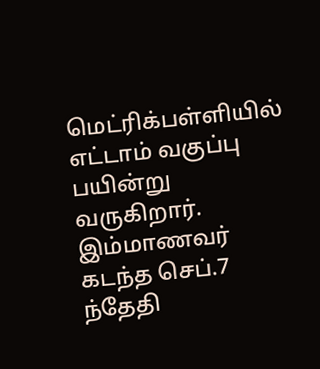மெட்ரிக்பள்ளியில் எட்டாம் வகுப்பு பயின்று வருகிறார். இம்மாணவர் கடந்த செப்.7 ந்தேதி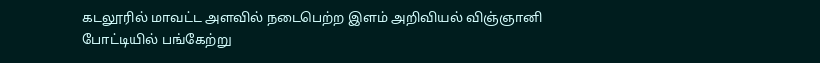கடலூரில் மாவட்ட அளவில் நடைபெற்ற இளம் அறிவியல் விஞ்ஞானி போட்டியில் பங்கேற்று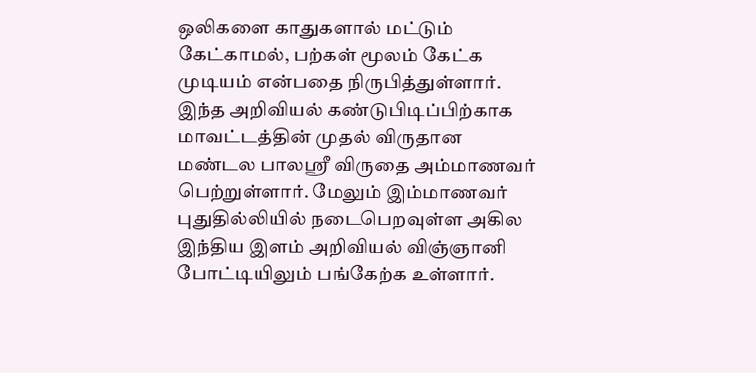ஒலிகளை காதுகளால் மட்டும் கேட்காமல், பற்கள் மூலம் கேட்க முடியம் என்பதை நிருபித்துள்ளார். இந்த அறிவியல் கண்டுபிடிப்பிற்காக மாவட்டத்தின் முதல் விருதான மண்டல பாலஸ்ரீ விருதை அம்மாணவர் பெற்றுள்ளார். மேலும் இம்மாணவர் புதுதில்லியில் நடைபெறவுள்ள அகில இந்திய இளம் அறிவியல் விஞ்ஞானி போட்டியிலும் பங்கேற்க உள்ளார்.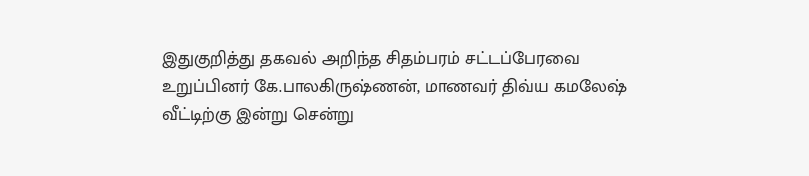இதுகுறித்து தகவல் அறிந்த சிதம்பரம் சட்டப்பேரவை உறுப்பினர் கே.பாலகிருஷ்ணன், மாணவர் திவ்ய கமலேஷ் வீட்டிற்கு இன்று சென்று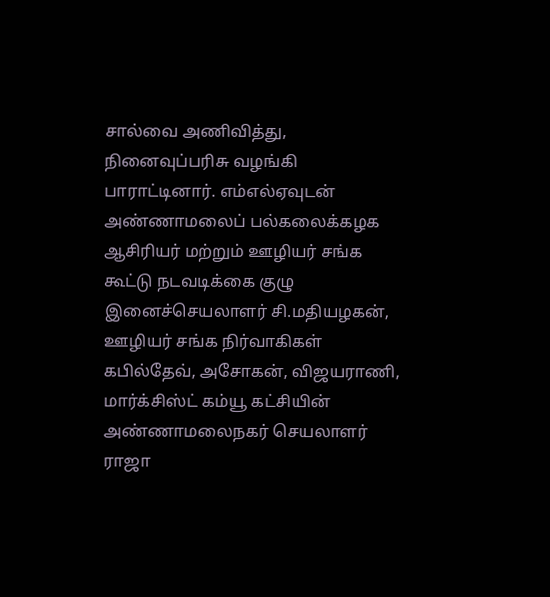சால்வை அணிவித்து, நினைவுப்பரிசு வழங்கி பாராட்டினார். எம்எல்ஏவுடன் அண்ணாமலைப் பல்கலைக்கழக ஆசிரியர் மற்றும் ஊழியர் சங்க கூட்டு நடவடிக்கை குழு இனைச்செயலாளர் சி.மதியழகன், ஊழியர் சங்க நிர்வாகிகள் கபில்தேவ், அசோகன், விஜயராணி, மார்க்சிஸ்ட் கம்யூ கட்சியின் அண்ணாமலைநகர் செயலாளர் ராஜா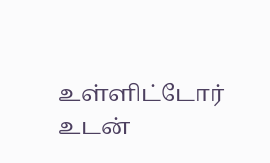உள்ளிட்டோர் உடன்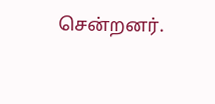சென்றனர்.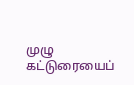முழு கட்டுரையைப்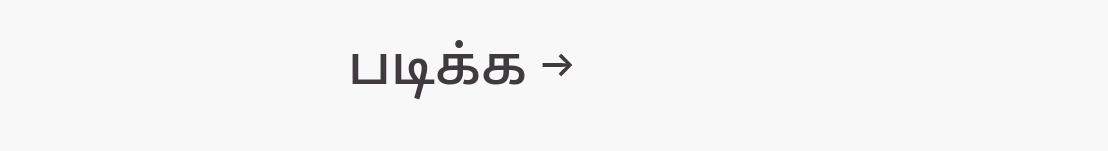படிக்க →